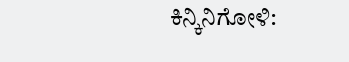ಕಿನ್ಕಿನಿಗೋಳಿ: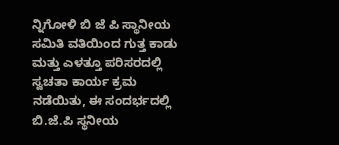ನ್ನಿಗೋಳಿ ಬಿ ಜೆ ಪಿ ಸ್ಥಾನೀಯ ಸಮಿತಿ ವತಿಯಿಂದ ಗುತ್ತ ಕಾಡು ಮತ್ತು ಎಳತ್ತೂ ಪರಿಸರದಲ್ಲಿ ಸ್ವಚತಾ ಕಾರ್ಯ ಕ್ರಮ ನಡೆಯಿತು, ಈ ಸಂದರ್ಭದಲ್ಲಿ ಬಿ.ಜೆ.ಪಿ ಸ್ಥನೀಯ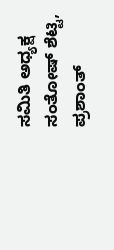ಸಮಿತಿ ಅಧ್ಯಕ್ಷ ಸಂತೋಷ್ ಶೆಟ್ಟಿ, ಪ್ರಶಾಂತ್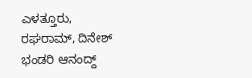ಎಳತ್ತೂರು, ರಘರಾಮ್, ದಿನೇಶ್ ಭಂಡರಿ ಆನಂದ್ದ್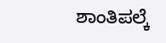ಶಾಂತಿಪಲ್ಕೆ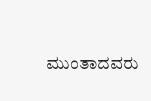ಮುಂತಾದವರು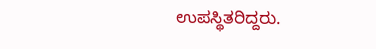ಉಪಸ್ಥಿತರಿದ್ದರು.